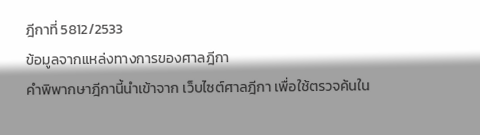ฎีกาที่ 5812/2533
ข้อมูลจากแหล่งทางการของศาลฎีกา
คำพิพากษาฎีกานี้นำเข้าจาก เว็บไซต์ศาลฎีกา เพื่อใช้ตรวจค้นใน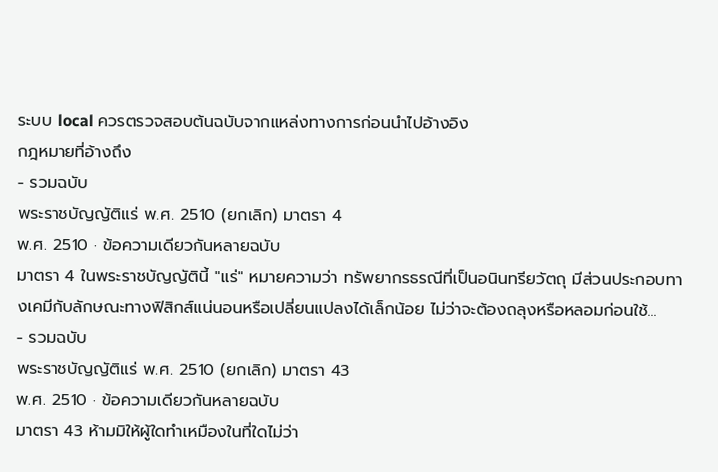ระบบ local ควรตรวจสอบต้นฉบับจากแหล่งทางการก่อนนำไปอ้างอิง
กฎหมายที่อ้างถึง
- รวมฉบับ
พระราชบัญญัติแร่ พ.ศ. 2510 (ยกเลิก) มาตรา 4
พ.ศ. 2510 · ข้อความเดียวกันหลายฉบับ
มาตรา 4 ในพระราชบัญญัตินี้ "แร่" หมายความว่า ทรัพยากรธรณีที่เป็นอนินทรียวัตถุ มีส่วนประกอบทางเคมีกับลักษณะทางฟิสิกส์แน่นอนหรือเปลี่ยนแปลงได้เล็กน้อย ไม่ว่าจะต้องถลุงหรือหลอมก่อนใช้...
- รวมฉบับ
พระราชบัญญัติแร่ พ.ศ. 2510 (ยกเลิก) มาตรา 43
พ.ศ. 2510 · ข้อความเดียวกันหลายฉบับ
มาตรา 43 ห้ามมิให้ผู้ใดทำเหมืองในที่ใดไม่ว่า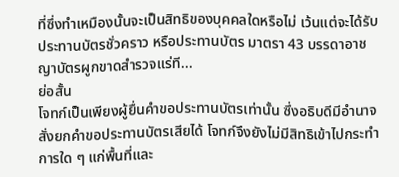ที่ซึ่งทำเหมืองนั้นจะเป็นสิทธิของบุคคลใดหรือไม่ เว้นแต่จะได้รับประทานบัตรชั่วคราว หรือประทานบัตร มาตรา 43 บรรดาอาชญาบัตรผูกขาดสำรวจแร่ที...
ย่อสั้น
โจทก์เป็นเพียงผู้ยื่นคำขอประทานบัตรเท่านั้น ซึ่งอธิบดีมีอำนาจสั่งยกคำขอประทานบัตรเสียได้ โจทก์จึงยังไม่มีสิทธิเข้าไปกระทำการใด ๆ แก่พื้นที่และ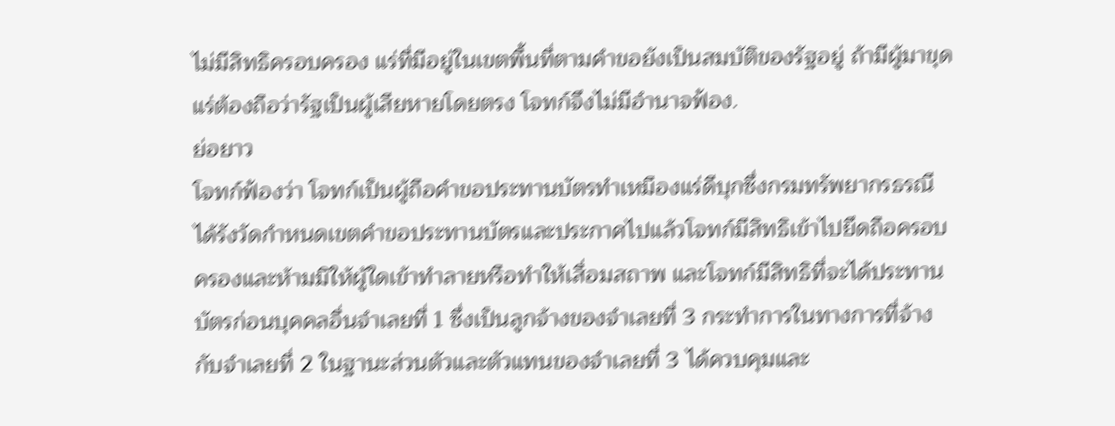ไม่มีสิทธิครอบครอง แร่ที่มีอยู่ในเขตพื้นที่ตามคำขอยังเป็นสมบัติของรัฐอยู่ ถ้ามีผู้มาขุดแร่ต้องถือว่ารัฐเป็นผู้เสียหายโดยตรง โจทก์จึงไม่มีอำนาจฟ้อง.
ย่อยาว
โจทก์ฟ้องว่า โจทก์เป็นผู้ถือคำขอประทานบัตรทำเหมืองแร่ดีบุกซึ่งกรมทรัพยากรธรณีได้รังวัดกำหนดเขตคำขอประทานบัตรและประกาศไปแล้วโจทก์มีสิทธิเข้าไปยึดถือครอบครองและห้ามมิให้ผู้ใดเข้าทำลายหรือทำให้เสื่อมสถาพ และโจทก์มีสิทธิที่จะได้ประทานบัตรก่อนบุคคลอื่นจำเลยที่ 1 ซึ่งเป็นลูกจ้างของจำเลยที่ 3 กระทำการในทางการที่จ้างกับจำเลยที่ 2 ในฐานะส่วนตัวและตัวแทนของจำเลยที่ 3 ได้ควบคุมและ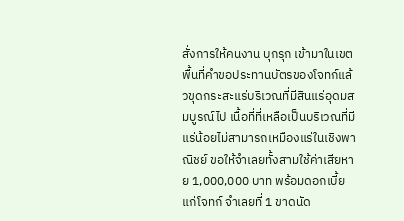สั่งการให้คนงาน บุกรุก เข้ามาในเขตพื้นที่คำขอประทานบัตรของโจทก์แล้วขุดกระสะแร่บริเวณที่มีสินแร่อุดมสมบูรณ์ไป เนื้อที่ที่เหลือเป็นบริเวณที่มีแร่น้อยไม่สามารถเหมืองแร่ในเชิงพาณิชย์ ขอให้จำเลยทั้งสามใช้ค่าเสียหาย 1,000,000 บาท พร้อมดอกเบี้ยแก่โจทก์ จำเลยที่ 1 ขาดนัด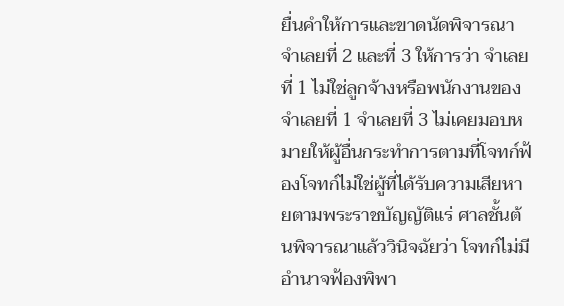ยื่นคำให้การและขาดนัดพิจารณา จำเลยที่ 2 และที่ 3 ให้การว่า จำเลยที่ 1 ไม่ใช่ลูกจ้างหรือพนักงานของจำเลยที่ 1 จำเลยที่ 3 ไม่เคยมอบหมายให้ผู้อื่นกระทำการตามที่โจทก์ฟ้องโจทก์ไม่ใช่ผู้ที่ได้รับความเสียหายตามพระราชบัญญัติแร่ ศาลชั้นต้นพิจารณาแล้ววินิจฉัยว่า โจทก์ไม่มีอำนาจฟ้องพิพา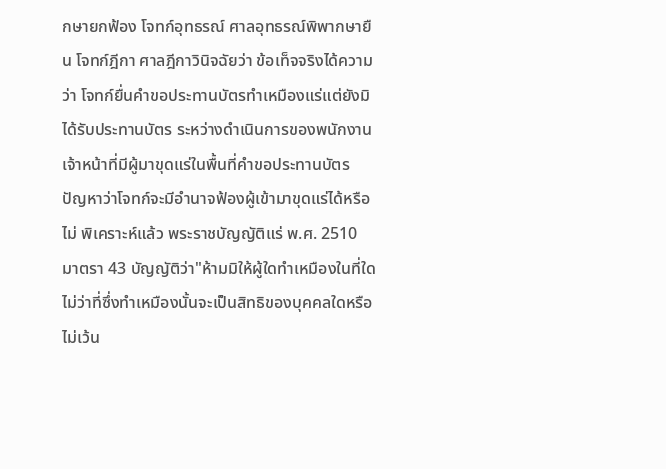กษายกฟ้อง โจทก์อุทธรณ์ ศาลอุทธรณ์พิพากษายืน โจทก์ฎีกา ศาลฎีกาวินิจฉัยว่า ข้อเท็จจริงได้ความว่า โจทก์ยื่นคำขอประทานบัตรทำเหมืองแร่แต่ยังมิได้รับประทานบัตร ระหว่างดำเนินการของพนักงานเจ้าหน้าที่มีผู้มาขุดแร่ในพื้นที่คำขอประทานบัตร ปัญหาว่าโจทก์จะมีอำนาจฟ้องผู้เข้ามาขุดแร่ได้หรือไม่ พิเคราะห์แล้ว พระราชบัญญัติแร่ พ.ศ. 2510 มาตรา 43 บัญญัติว่า"ห้ามมิให้ผู้ใดทำเหมืองในที่ใดไม่ว่าที่ซึ่งทำเหมืองนั้นจะเป็นสิทธิของบุคคลใดหรือไม่เว้น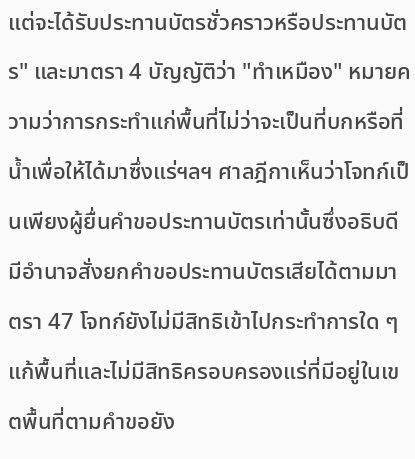แต่จะได้รับประทานบัตรชั่วคราวหรือประทานบัตร" และมาตรา 4 บัญญัติว่า "ทำเหมือง" หมายความว่าการกระทำแก่พื้นที่ไม่ว่าจะเป็นที่บกหรือที่น้ำเพื่อให้ได้มาซึ่งแร่ฯลฯ ศาลฎีกาเห็นว่าโจทก์เป็นเพียงผู้ยื่นคำขอประทานบัตรเท่านั้นซึ่งอธิบดีมีอำนาจสั่งยกคำขอประทานบัตรเสียได้ตามมาตรา 47 โจทก์ยังไม่มีสิทธิเข้าไปกระทำการใด ๆ แก้พื้นที่และไม่มีสิทธิครอบครองแร่ที่มีอยู่ในเขตพื้นที่ตามคำขอยัง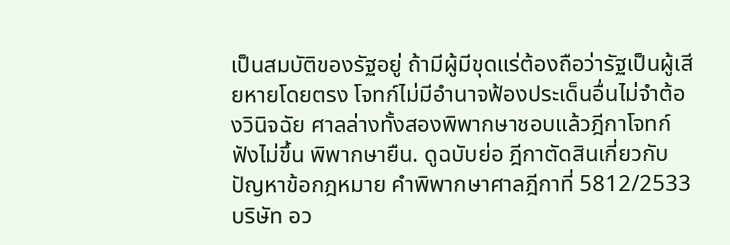เป็นสมบัติของรัฐอยู่ ถ้ามีผู้มีขุดแร่ต้องถือว่ารัฐเป็นผู้เสียหายโดยตรง โจทก์ไม่มีอำนาจฟ้องประเด็นอื่นไม่จำต้องวินิจฉัย ศาลล่างทั้งสองพิพากษาชอบแล้วฎีกาโจทก์ฟังไม่ขึ้น พิพากษายืน. ดูฉบับย่อ ฎีกาตัดสินเกี่ยวกับปัญหาข้อกฎหมาย คำพิพากษาศาลฎีกาที่ 5812/2533 บริษัท อว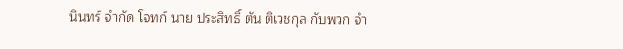นินทร์ จำกัด โจทก์ นาย ประสิทธิ์ ตัน ติเวชกุล กับพวก จำ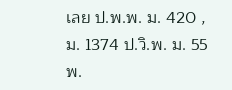เลย ป.พ.พ. ม. 420 , ม. 1374 ป.วิ.พ. ม. 55 พ.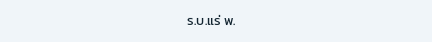ร.บ.แร่ พ.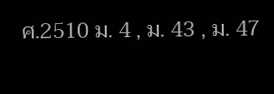ศ.2510 ม. 4 , ม. 43 , ม. 47